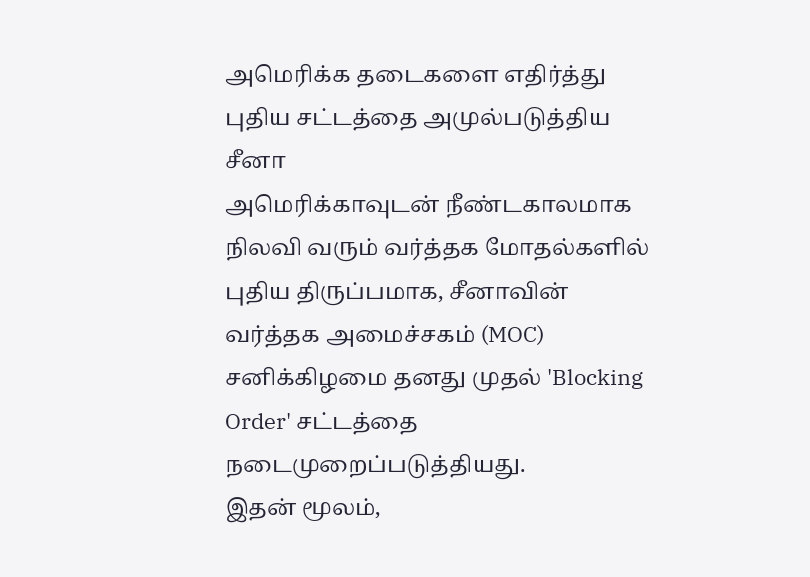அமெரிக்க தடைகளை எதிர்த்து புதிய சட்டத்தை அமுல்படுத்திய சீனா
அமெரிக்காவுடன் நீண்டகாலமாக நிலவி வரும் வர்த்தக மோதல்களில் புதிய திருப்பமாக, சீனாவின் வர்த்தக அமைச்சகம் (MOC) சனிக்கிழமை தனது முதல் 'Blocking Order' சட்டத்தை நடைமுறைப்படுத்தியது.
இதன் மூலம்,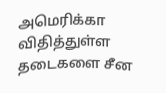அமெரிக்கா விதித்துள்ள தடைகளை சீன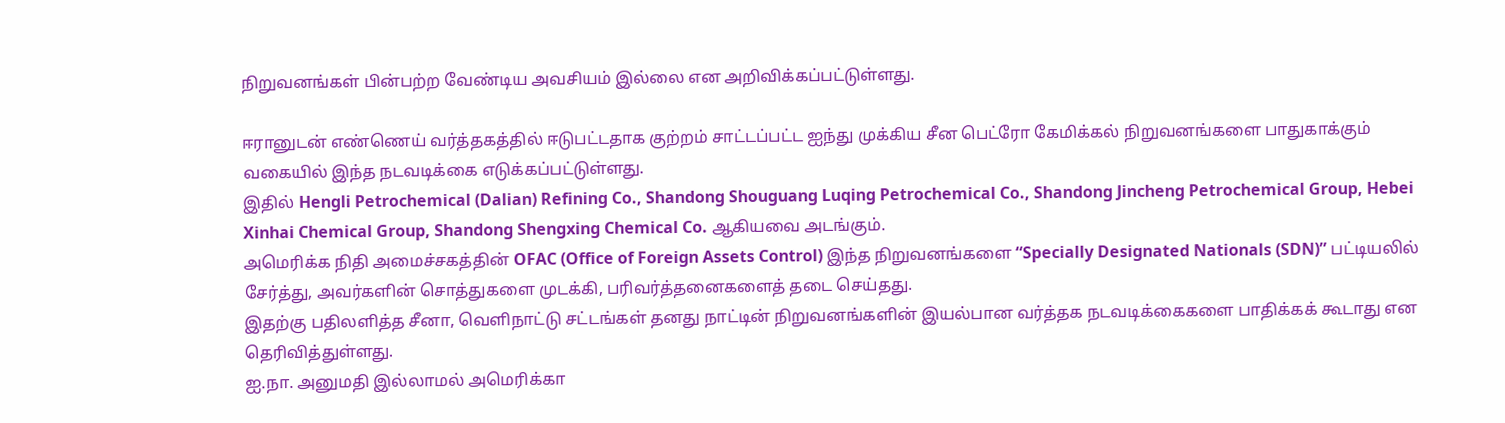நிறுவனங்கள் பின்பற்ற வேண்டிய அவசியம் இல்லை என அறிவிக்கப்பட்டுள்ளது.

ஈரானுடன் எண்ணெய் வர்த்தகத்தில் ஈடுபட்டதாக குற்றம் சாட்டப்பட்ட ஐந்து முக்கிய சீன பெட்ரோ கேமிக்கல் நிறுவனங்களை பாதுகாக்கும் வகையில் இந்த நடவடிக்கை எடுக்கப்பட்டுள்ளது.
இதில் Hengli Petrochemical (Dalian) Refining Co., Shandong Shouguang Luqing Petrochemical Co., Shandong Jincheng Petrochemical Group, Hebei Xinhai Chemical Group, Shandong Shengxing Chemical Co. ஆகியவை அடங்கும்.
அமெரிக்க நிதி அமைச்சகத்தின் OFAC (Office of Foreign Assets Control) இந்த நிறுவனங்களை “Specially Designated Nationals (SDN)” பட்டியலில் சேர்த்து, அவர்களின் சொத்துகளை முடக்கி, பரிவர்த்தனைகளைத் தடை செய்தது.
இதற்கு பதிலளித்த சீனா, வெளிநாட்டு சட்டங்கள் தனது நாட்டின் நிறுவனங்களின் இயல்பான வர்த்தக நடவடிக்கைகளை பாதிக்கக் கூடாது என தெரிவித்துள்ளது.
ஐ.நா. அனுமதி இல்லாமல் அமெரிக்கா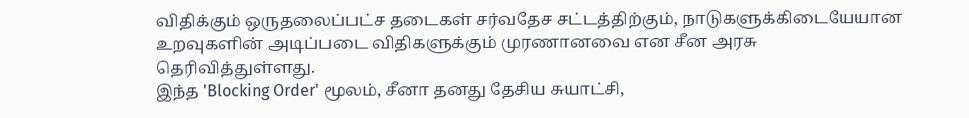விதிக்கும் ஒருதலைப்பட்ச தடைகள் சர்வதேச சட்டத்திற்கும், நாடுகளுக்கிடையேயான உறவுகளின் அடிப்படை விதிகளுக்கும் முரணானவை என சீன அரசு தெரிவித்துள்ளது.
இந்த 'Blocking Order' மூலம், சீனா தனது தேசிய சுயாட்சி,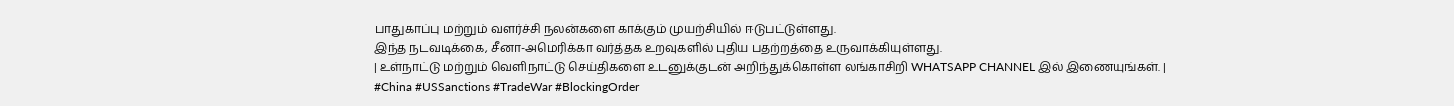பாதுகாப்பு மற்றும் வளர்ச்சி நலன்களை காக்கும் முயற்சியில் ஈடுபட்டுள்ளது.
இந்த நடவடிக்கை, சீனா-அமெரிக்கா வர்த்தக உறவுகளில் புதிய பதற்றத்தை உருவாக்கியுள்ளது.
| உள்நாட்டு மற்றும் வெளிநாட்டு செய்திகளை உடனுக்குடன் அறிந்துக்கொள்ள லங்காசிறி WHATSAPP CHANNEL இல் இணையுங்கள். |
#China #USSanctions #TradeWar #BlockingOrder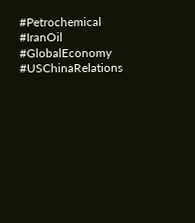#Petrochemical #IranOil #GlobalEconomy #USChinaRelations